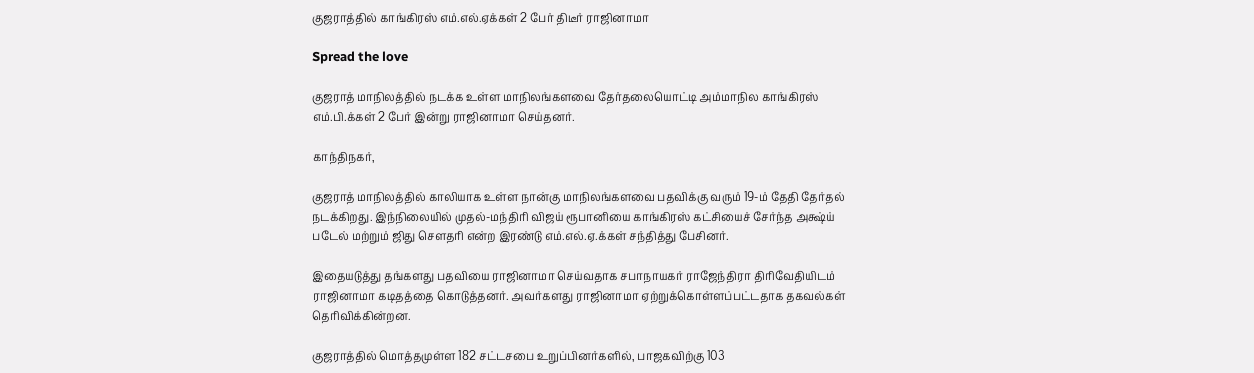குஜராத்தில் காங்கிரஸ் எம்.எல்.ஏக்கள் 2 பேர் திடீர் ராஜினாமா

Spread the love

குஜராத் மாநிலத்தில் நடக்க உள்ள மாநிலங்களவை தேர்தலையொட்டி அம்மாநில காங்கிரஸ் எம்.பி.க்கள் 2 பேர் இன்று ராஜினாமா செய்தனர்.

காந்திநகர்,

குஜராத் மாநிலத்தில் காலியாக உள்ள நான்கு மாநிலங்களவை பதவிக்கு வரும் 19-ம் தேதி தேர்தல் நடக்கிறது. இந்நிலையில் முதல்-மந்திரி விஜய் ரூபானியை காங்கிரஸ் கட்சியைச் சேர்ந்த அக்ஷ்ய் படேல் மற்றும் ஜிது சௌதரி என்ற இரண்டு எம்.எல்.ஏ.க்கள் சந்தித்து பேசினர்.

இதையடுத்து தங்களது பதவியை ராஜினாமா செய்வதாக சபாநாயகர் ராஜேந்திரா திரிவேதியிடம் ராஜினாமா கடிதத்தை கொடுத்தனர். அவர்களது ராஜினாமா ஏற்றுக்கொள்ளப்பட்டதாக தகவல்கள் தெரிவிக்கின்றன.

குஜராத்தில் மொத்தமுள்ள 182 சட்டசபை உறுப்பினர்களில், பாஜகவிற்கு 103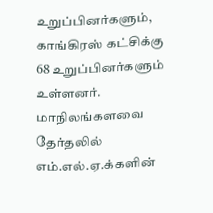உறுப்பினர்களும், காங்கிரஸ் கட்சிக்கு 68 உறுப்பினர்களும் உள்ளனர். மாநிலங்களவை தேர்தலில் எம்.எல்.ஏ.க்களின்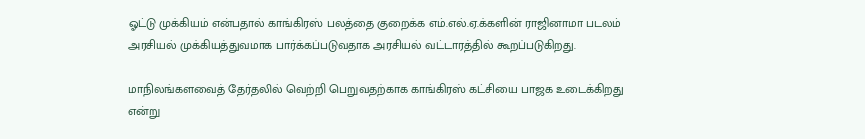ஓட்டு முக்கியம் என்பதால் காங்கிரஸ் பலத்தை குறைக்க எம்.எல்.ஏ.க்களின் ராஜினாமா படலம் அரசியல் முக்கியத்துவமாக பார்க்கப்படுவதாக அரசியல் வட்டாரத்தில் கூறப்படுகிறது.

மாநிலங்களவைத் தேர்தலில் வெற்றி பெறுவதற்காக காங்கிரஸ் கட்சியை பாஜக உடைக்கிறது என்று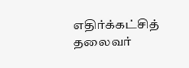எதிர்க்கட்சித் தலைவர்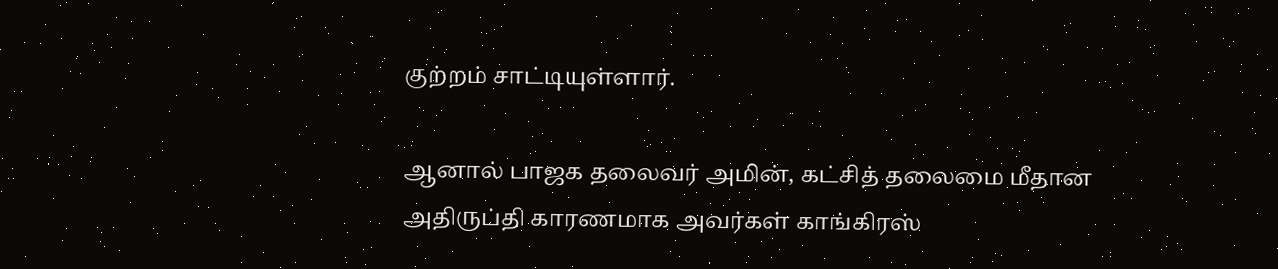குற்றம் சாட்டியுள்ளார்.

ஆனால் பாஜக தலைவர் அமின், கட்சித் தலைமை மீதான அதிருப்தி காரணமாக அவர்கள் காங்கிரஸ்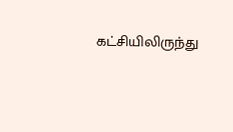கட்சியிலிருந்து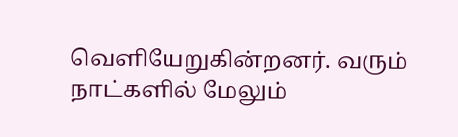வெளியேறுகின்றனர். வரும் நாட்களில் மேலும்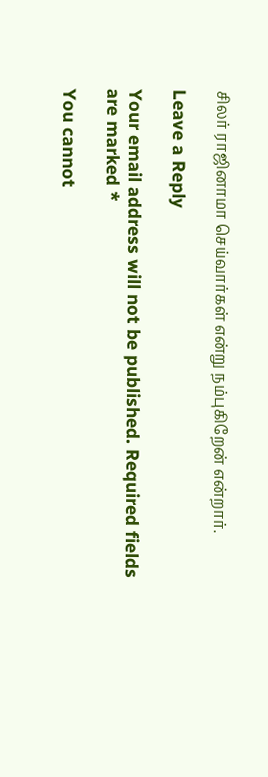சிலர் ராஜினாமா செய்வார்கள் என்று நம்புகிறேன் என்றார்.

Leave a Reply

Your email address will not be published. Required fields are marked *

You cannot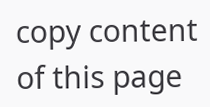copy content of this page